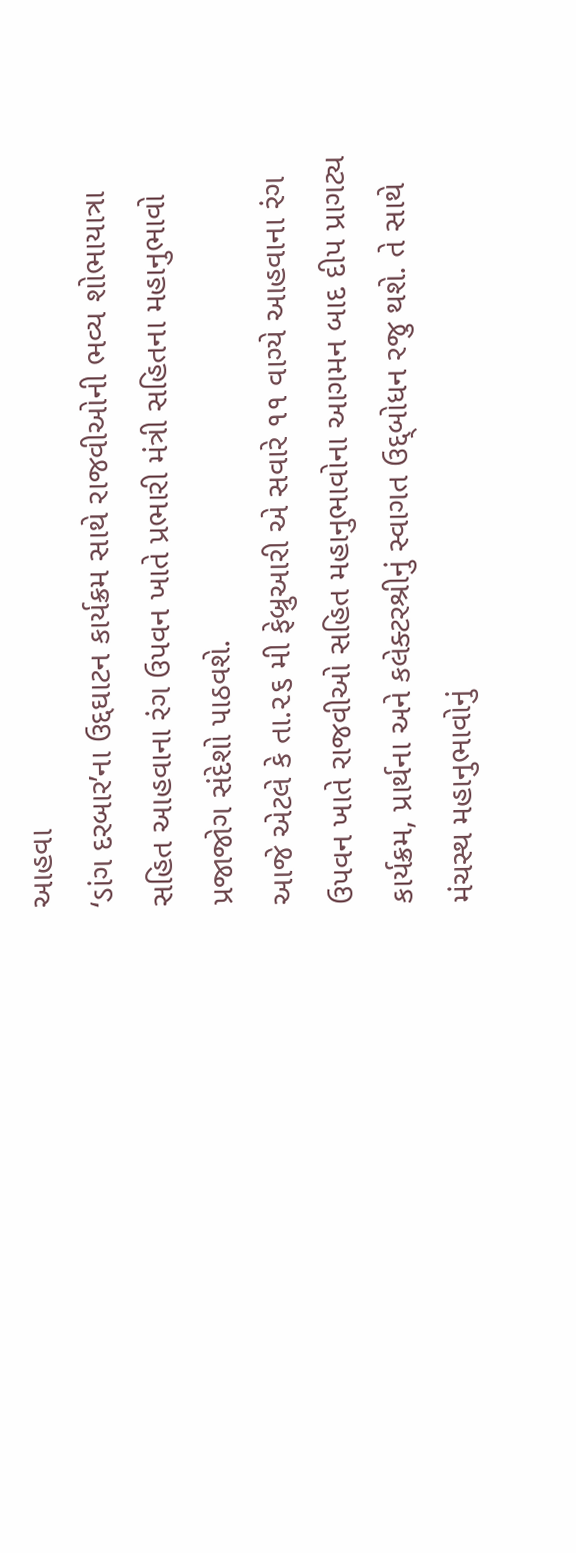આહવા
‘ડાંગ દરબાર’ના ઉદ્દઘાટન કાર્યક્રમ સાથે રાજવીઓની ભવ્ય શોભાયાત્રા સહિત આહવાના રંગ ઉપવન ખાતે પ્રભારી મંત્રી સહિતના મહાનુભાવો પ્રજાજોગ સંદેશો પાઠવશે.
આજે એટલે કે તા.૨૬ મી ફેબ્રુઆરી એ સવારે ૧૧ વાગ્યે આહવાના રંગ ઉપવન ખાતે રાજવીઓ સહિત મહાનુભાવોના આગમન બાદ દીપ પ્રાગટ્ય કાર્યક્રમ, પ્રાર્થના અને કલેક્ટરશ્રીનું સ્વાગત ઉદ્દ્બોધન રજુ થશે. તે સાથે મંચસ્થ મહાનુભાવોનું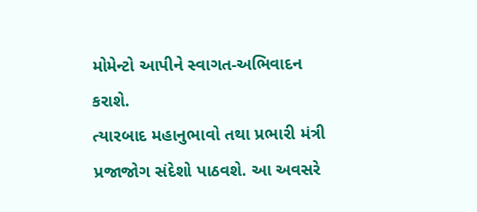મોમેન્ટો આપીને સ્વાગત-અભિવાદન કરાશે.
ત્યારબાદ મહાનુભાવો તથા પ્રભારી મંત્રી પ્રજાજોગ સંદેશો પાઠવશે. આ અવસરે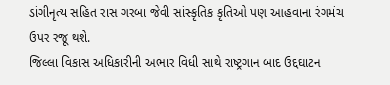ડાંગીનૃત્ય સહિત રાસ ગરબા જેવી સાંસ્કૃતિક કૃતિઓ પણ આહવાના રંગમંચ ઉપર રજૂ થશે.
જિલ્લા વિકાસ અધિકારીની અભાર વિધી સાથે રાષ્ટ્રગાન બાદ ઉદ્દઘાટન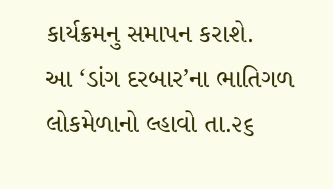કાર્યક્રમનુ સમાપન કરાશે.
આ ‘ડાંગ દરબાર’ના ભાતિગળ લોકમેળાનો લ્હાવો તા.૨૬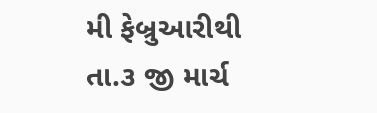મી ફેબ્રુઆરીથી તા.૩ જી માર્ચ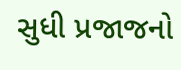સુધી પ્રજાજનો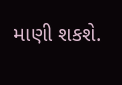માણી શકશે.